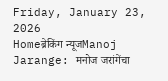Friday, January 23, 2026
Homeब्रेकिंग न्यूजManoj Jarange: मनोज जरांगेंचा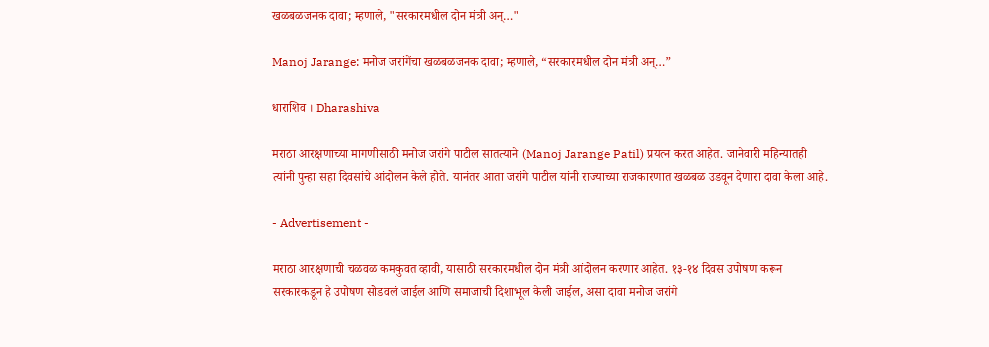खळबळजनक दावा; म्हणाले, "सरकारमधील दोन मंत्री अन्…"

Manoj Jarange: मनोज जरांगेंचा खळबळजनक दावा; म्हणाले, “सरकारमधील दोन मंत्री अन्…”

धाराशिव । Dharashiva

मराठा आरक्षणाच्या मागणीसाठी मनोज जरांगे पाटील सातत्याने (Manoj Jarange Patil) प्रयत्न करत आहेत. जानेवारी महिन्यातही त्यांनी पुन्हा सहा दिवसांचे आंदोलन केले होते. यानंतर आता जरांगे पाटील यांनी राज्याच्या राजकारणात खळबळ उडवून देणारा दावा केला आहे.

- Advertisement -

मराठा आरक्षणाची चळवळ कमकुवत व्हावी, यासाठी सरकारमधील दोन मंत्री आंदोलन करणार आहेत. १३-१४ दिवस उपोषण करून सरकारकडून हे उपोषण सोडवलं जाईल आणि समाजाची दिशाभूल केली जाईल, असा दावा मनोज जरांगे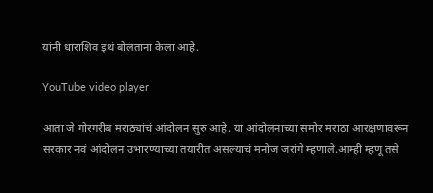यांनी धाराशिव इथं बोलताना केला आहे.

YouTube video player

आता जे गोरगरीब मराठ्यांचं आंदोलन सुरु आहे. या आंदोलनाच्या समोर मराठा आरक्षणावरून सरकार नवं आंदोलन उभारण्याच्या तयारीत असल्याचं मनोज जरांगे म्हणाले.आम्ही म्हणू तसे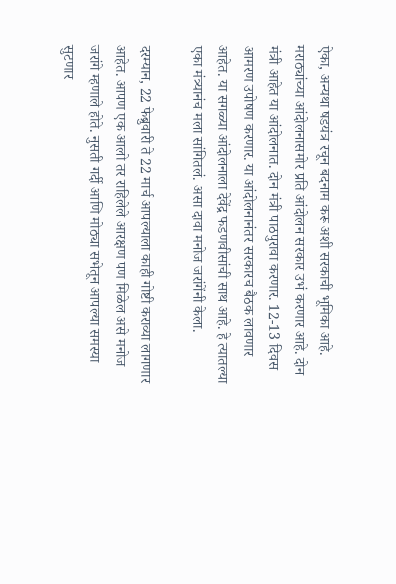ऐका, अन्यथा षडयंत्र रचून बदनाम करू अशी सरकाची भूमिका आहे. मराठ्यांच्या आंदोलनासमोर प्रति आंदोलन सरकार उभं करणार आहे. दोन मंत्री आहेत या आंदोलनात. दोन मंत्री पाठपुरावा करणार. 12-13 दिवस आमरण उपोषण करणार. या आंदोलनानंतर सरकारच बैठक लावणार आहेत. या सगळ्या आंदोलनाला देवेंद्र फडणवीसांची साथ आहे. हे त्यातल्या एका मंत्र्यानंच मला सांगितलं. असा दावा मनोज जरांगेंनी केला.

दरम्यान, 22 फेब्रुवारी ते 22 मार्च आपल्याला काही गोष्टी कराव्या लागणार आहेत. आपण एक आलो तर राहिलेले आरक्षण पण मिळेल असे मनोज जरांगे म्हणाले होते. नुसती गर्दी आणि मोठ्या सभेतून आपल्या समस्या सुटणार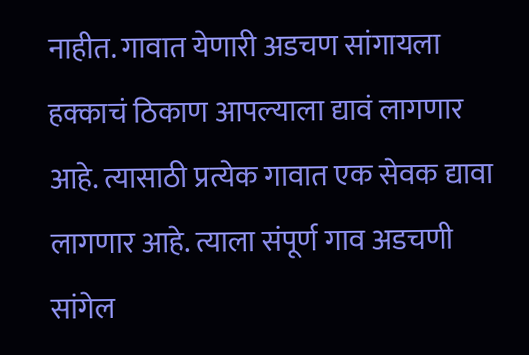नाहीत. गावात येणारी अडचण सांगायला हक्काचं ठिकाण आपल्याला द्यावं लागणार आहे. त्यासाठी प्रत्येक गावात एक सेवक द्यावा लागणार आहे. त्याला संपूर्ण गाव अडचणी सांगेल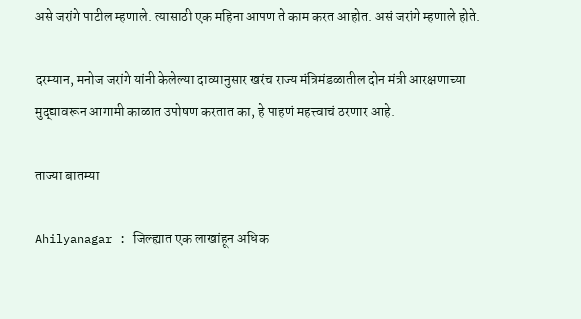असे जरांगे पाटील म्हणाले. त्यासाठी एक महिना आपण ते काम करत आहोत. असं जरांगे म्हणाले होते.

दरम्यान, मनोज जरांगे यांनी केलेल्या दाव्यानुसार खरंच राज्य मंत्रिमंडळातील दोन मंत्री आरक्षणाच्या मुद्द्यावरून आगामी काळात उपोषण करतात का, हे पाहणं महत्त्वाचं ठरणार आहे.

ताज्या बातम्या

Ahilyanagar : जिल्ह्यात एक लाखांहून अधिक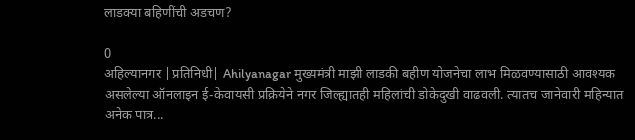लाडक्या बहिणींची अडचण?

0
अहिल्यानगर |प्रतिनिधी| Ahilyanagar मुख्यमंत्री माझी लाडकी बहीण योजनेचा लाभ मिळवण्यासाठी आवश्यक असलेल्या ऑनलाइन ई-केवायसी प्रक्रियेने नगर जिल्ह्यातही महिलांची डोकेदुखी वाढवली. त्यातच जानेवारी महिन्यात अनेक पात्र...